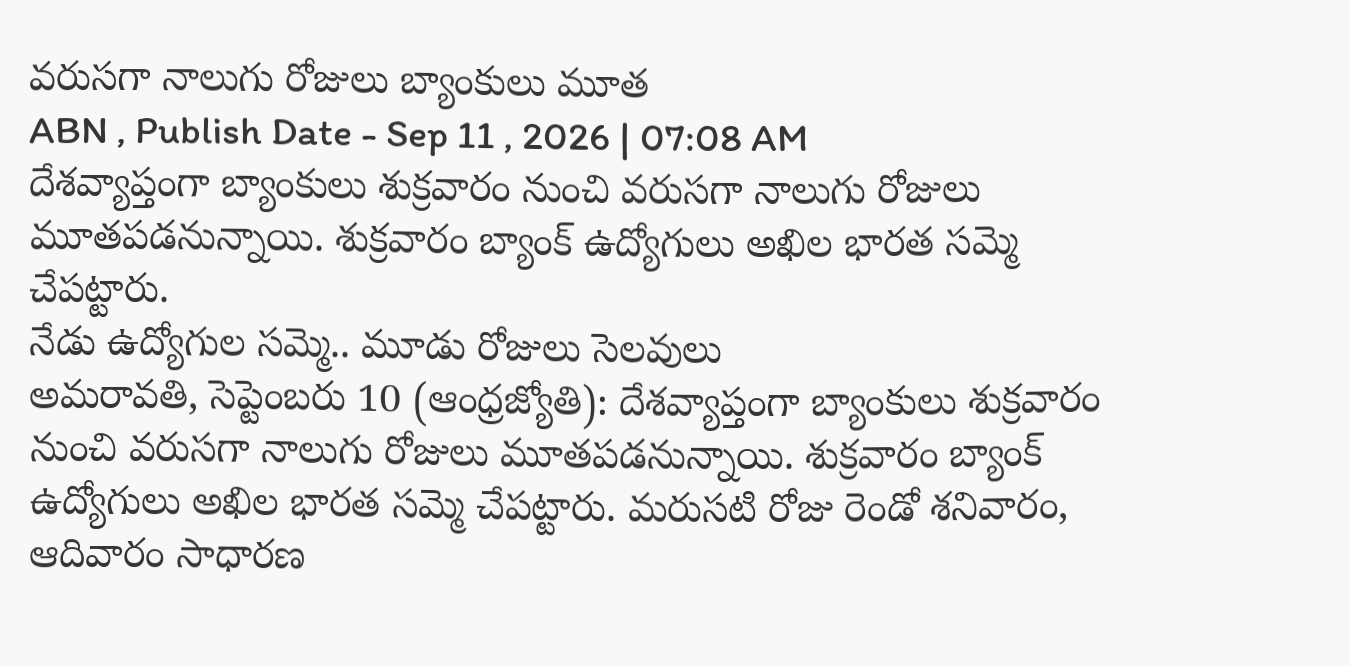వరుసగా నాలుగు రోజులు బ్యాంకులు మూత
ABN , Publish Date - Sep 11 , 2026 | 07:08 AM
దేశవ్యాప్తంగా బ్యాంకులు శుక్రవారం నుంచి వరుసగా నాలుగు రోజులు మూతపడనున్నాయి. శుక్రవారం బ్యాంక్ ఉద్యోగులు అఖిల భారత సమ్మె చేపట్టారు.
నేడు ఉద్యోగుల సమ్మె.. మూడు రోజులు సెలవులు
అమరావతి, సెప్టెంబరు 10 (ఆంధ్రజ్యోతి): దేశవ్యాప్తంగా బ్యాంకులు శుక్రవారం నుంచి వరుసగా నాలుగు రోజులు మూతపడనున్నాయి. శుక్రవారం బ్యాంక్ ఉద్యోగులు అఖిల భారత సమ్మె చేపట్టారు. మరుసటి రోజు రెండో శనివారం, ఆదివారం సాధారణ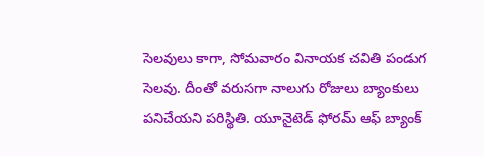సెలవులు కాగా, సోమవారం వినాయక చవితి పండుగ సెలవు. దీంతో వరుసగా నాలుగు రోజులు బ్యాంకులు పనిచేయని పరిస్థితి. యూనైటెడ్ ఫోరమ్ ఆఫ్ బ్యాంక్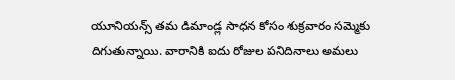యూనియన్స్ తమ డిమాండ్ల సాధన కోసం శుక్రవారం సమ్మెకు దిగుతున్నాయి. వారానికి ఐదు రోజుల పనిదినాలు అమలు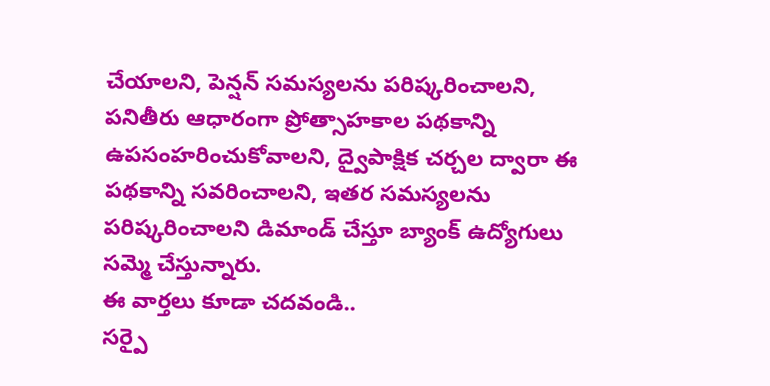చేయాలని, పెన్షన్ సమస్యలను పరిష్కరించాలని, పనితీరు ఆధారంగా ప్రోత్సాహకాల పథకాన్ని ఉపసంహరించుకోవాలని, ద్వైపాక్షిక చర్చల ద్వారా ఈ పథకాన్ని సవరించాలని, ఇతర సమస్యలను పరిష్కరించాలని డిమాండ్ చేస్తూ బ్యాంక్ ఉద్యోగులు సమ్మె చేస్తున్నారు.
ఈ వార్తలు కూడా చదవండి..
సర్పై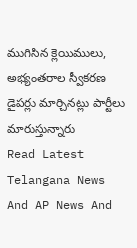ముగిసిన క్లెయిములు, అభ్యంతరాల స్వీకరణ
డైపర్లు మార్చినట్లు పార్టీలు మారుస్తున్నారు
Read Latest Telangana News And AP News And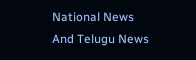National News
And Telugu News